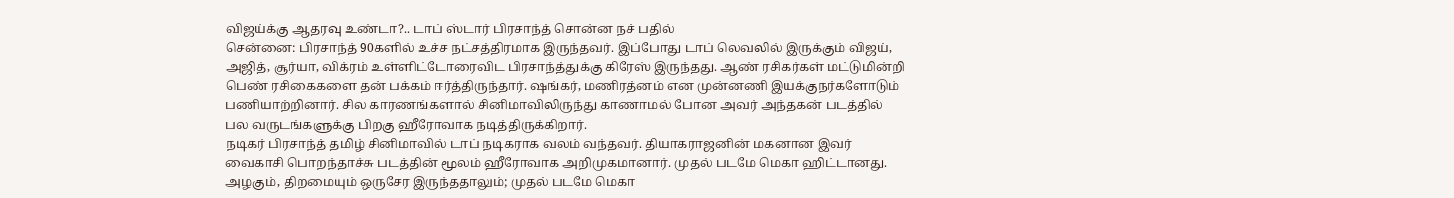விஜய்க்கு ஆதரவு உண்டா?.. டாப் ஸ்டார் பிரசாந்த் சொன்ன நச் பதில்
சென்னை: பிரசாந்த் 90களில் உச்ச நட்சத்திரமாக இருந்தவர். இப்போது டாப் லெவலில் இருக்கும் விஜய், அஜித், சூர்யா, விக்ரம் உள்ளிட்டோரைவிட பிரசாந்த்துக்கு கிரேஸ் இருந்தது. ஆண் ரசிகர்கள் மட்டுமின்றி பெண் ரசிகைகளை தன் பக்கம் ஈர்த்திருந்தார். ஷங்கர், மணிரத்னம் என முன்னணி இயக்குநர்களோடும் பணியாற்றினார். சில காரணங்களால் சினிமாவிலிருந்து காணாமல் போன அவர் அந்தகன் படத்தில் பல வருடங்களுக்கு பிறகு ஹீரோவாக நடித்திருக்கிறார்.
நடிகர் பிரசாந்த் தமிழ் சினிமாவில் டாப் நடிகராக வலம் வந்தவர். தியாகராஜனின் மகனான இவர் வைகாசி பொறந்தாச்சு படத்தின் மூலம் ஹீரோவாக அறிமுகமானார். முதல் படமே மெகா ஹிட்டானது. அழகும், திறமையும் ஒருசேர இருந்ததாலும்; முதல் படமே மெகா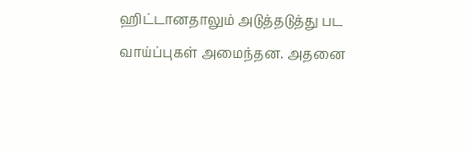ஹிட்டானதாலும் அடுத்தடுத்து பட வாய்ப்புகள் அமைந்தன. அதனை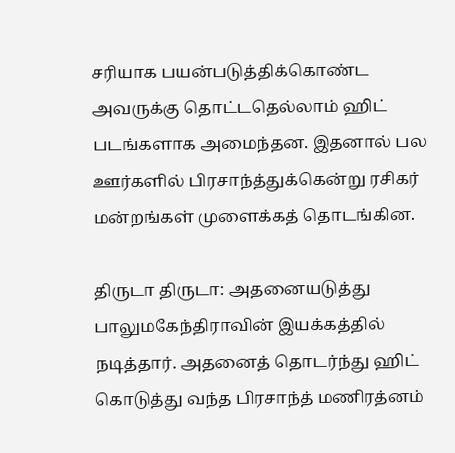சரியாக பயன்படுத்திக்கொண்ட அவருக்கு தொட்டதெல்லாம் ஹிட் படங்களாக அமைந்தன. இதனால் பல ஊர்களில் பிரசாந்த்துக்கென்று ரசிகர் மன்றங்கள் முளைக்கத் தொடங்கின.

திருடா திருடா: அதனையடுத்து பாலுமகேந்திராவின் இயக்கத்தில் நடித்தார். அதனைத் தொடர்ந்து ஹிட் கொடுத்து வந்த பிரசாந்த் மணிரத்னம்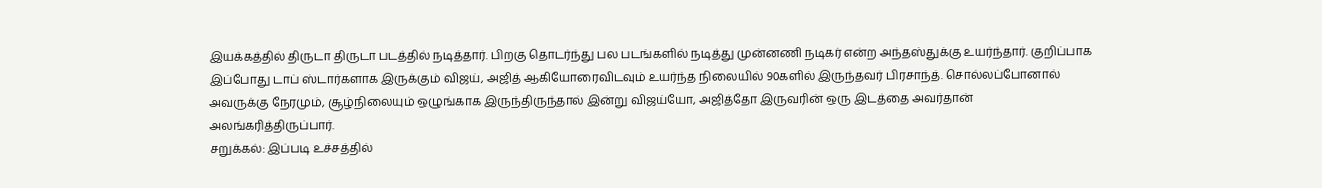இயக்கத்தில் திருடா திருடா படத்தில் நடித்தார். பிறகு தொடர்ந்து பல படங்களில் நடித்து முன்னணி நடிகர் என்ற அந்தஸ்துக்கு உயர்ந்தார். குறிப்பாக இப்போது டாப் ஸ்டார்களாக இருக்கும் விஜய், அஜித் ஆகியோரைவிடவும் உயர்ந்த நிலையில் 90களில் இருந்தவர் பிரசாந்த். சொல்லப்போனால் அவருக்கு நேரமும், சூழ்நிலையும் ஒழுங்காக இருந்திருந்தால் இன்று விஜய்யோ, அஜித்தோ இருவரின் ஒரு இடத்தை அவர்தான் அலங்கரித்திருப்பார்.
சறுக்கல்: இப்படி உச்சத்தில்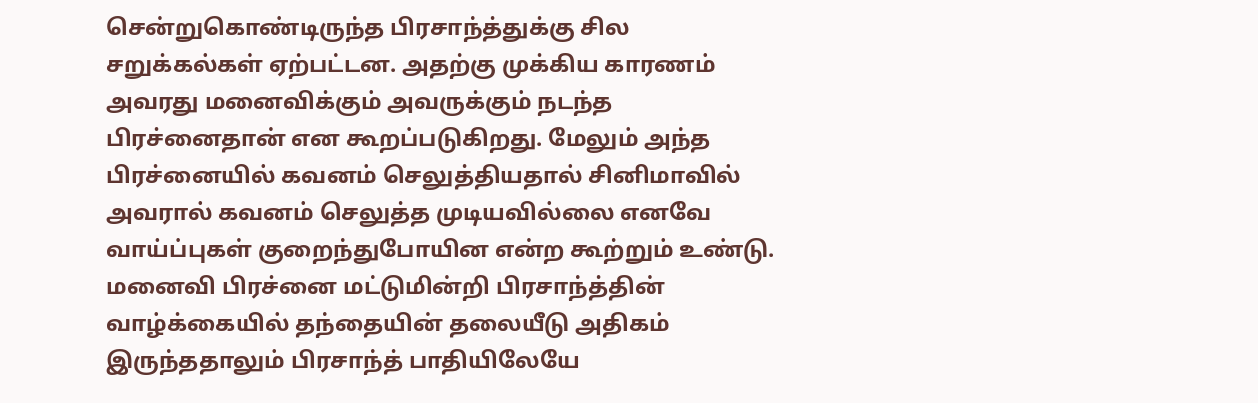சென்றுகொண்டிருந்த பிரசாந்த்துக்கு சில சறுக்கல்கள் ஏற்பட்டன. அதற்கு முக்கிய காரணம் அவரது மனைவிக்கும் அவருக்கும் நடந்த பிரச்னைதான் என கூறப்படுகிறது. மேலும் அந்த பிரச்னையில் கவனம் செலுத்தியதால் சினிமாவில் அவரால் கவனம் செலுத்த முடியவில்லை எனவே வாய்ப்புகள் குறைந்துபோயின என்ற கூற்றும் உண்டு. மனைவி பிரச்னை மட்டுமின்றி பிரசாந்த்தின் வாழ்க்கையில் தந்தையின் தலையீடு அதிகம் இருந்ததாலும் பிரசாந்த் பாதியிலேயே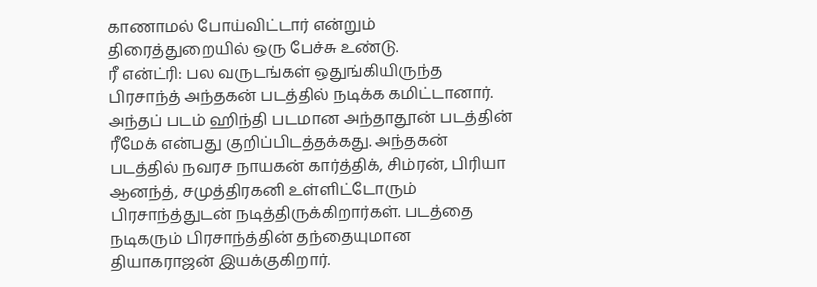காணாமல் போய்விட்டார் என்றும் திரைத்துறையில் ஒரு பேச்சு உண்டு.
ரீ என்ட்ரி: பல வருடங்கள் ஒதுங்கியிருந்த பிரசாந்த் அந்தகன் படத்தில் நடிக்க கமிட்டானார். அந்தப் படம் ஹிந்தி படமான அந்தாதூன் படத்தின் ரீமேக் என்பது குறிப்பிடத்தக்கது. அந்தகன் படத்தில் நவரச நாயகன் கார்த்திக், சிம்ரன், பிரியா ஆனந்த், சமுத்திரகனி உள்ளிட்டோரும் பிரசாந்த்துடன் நடித்திருக்கிறார்கள். படத்தை நடிகரும் பிரசாந்த்தின் தந்தையுமான தியாகராஜன் இயக்குகிறார்.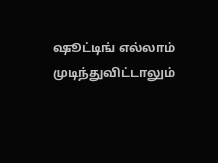ஷூட்டிங் எல்லாம் முடிந்துவிட்டாலும்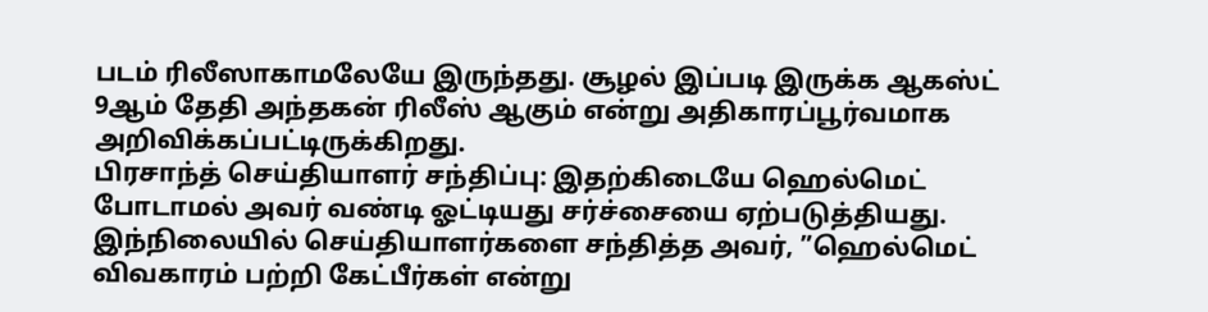படம் ரிலீஸாகாமலேயே இருந்தது. சூழல் இப்படி இருக்க ஆகஸ்ட் 9ஆம் தேதி அந்தகன் ரிலீஸ் ஆகும் என்று அதிகாரப்பூர்வமாக அறிவிக்கப்பட்டிருக்கிறது.
பிரசாந்த் செய்தியாளர் சந்திப்பு: இதற்கிடையே ஹெல்மெட் போடாமல் அவர் வண்டி ஓட்டியது சர்ச்சையை ஏற்படுத்தியது. இந்நிலையில் செய்தியாளர்களை சந்தித்த அவர், ”ஹெல்மெட் விவகாரம் பற்றி கேட்பீர்கள் என்று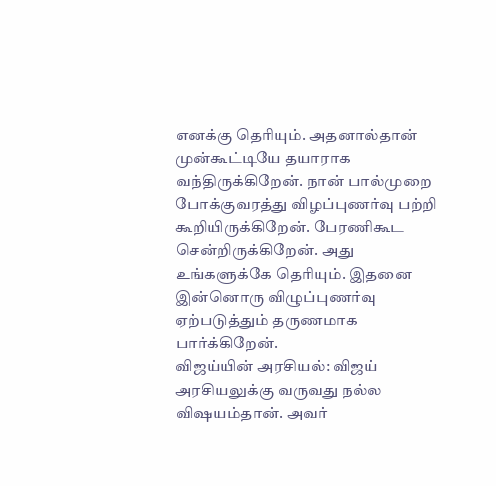எனக்கு தெரியும். அதனால்தான் முன்கூட்டியே தயாராக வந்திருக்கிறேன். நான் பால்முறை போக்குவரத்து விழப்புணர்வு பற்றி கூறியிருக்கிறேன். பேரணிகூட சென்றிருக்கிறேன். அது உங்களுக்கே தெரியும். இதனை இன்னொரு விழுப்புணர்வு ஏற்படுத்தும் தருணமாக பார்க்கிறேன்.
விஜய்யின் அரசியல்: விஜய் அரசியலுக்கு வருவது நல்ல விஷயம்தான். அவர்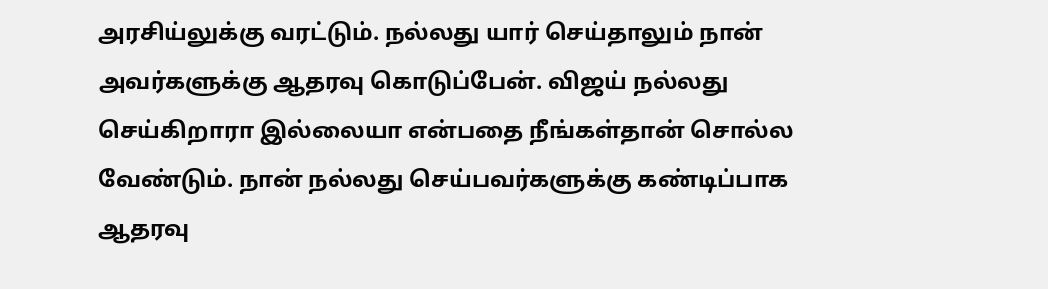அரசிய்லுக்கு வரட்டும். நல்லது யார் செய்தாலும் நான் அவர்களுக்கு ஆதரவு கொடுப்பேன். விஜய் நல்லது செய்கிறாரா இல்லையா என்பதை நீங்கள்தான் சொல்ல வேண்டும். நான் நல்லது செய்பவர்களுக்கு கண்டிப்பாக ஆதரவு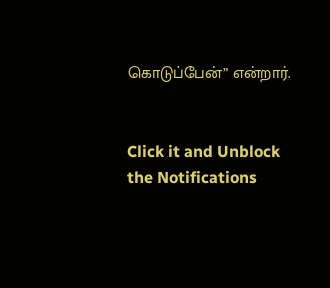கொடுப்பேன்” என்றார்.


Click it and Unblock the Notifications